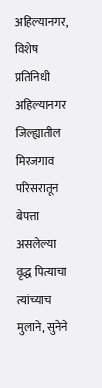अहिल्यानगर, विशेष प्रतिनिधी
अहिल्यानगर जिल्ह्यातील मिरजगाव परिसरातून बेपत्ता असलेल्या वृद्ध पित्याचा त्यांच्याच मुलाने, सुनेने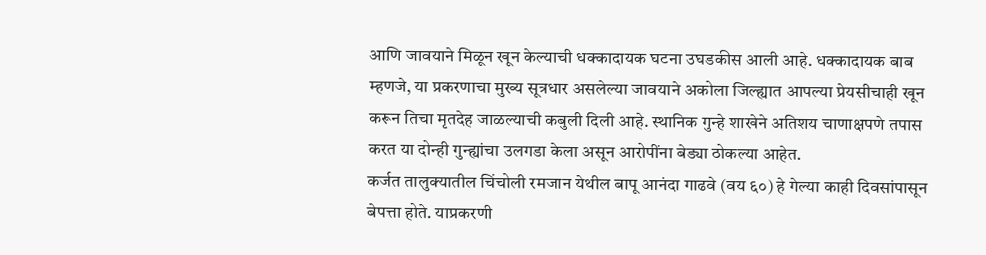आणि जावयाने मिळून खून केल्याची धक्कादायक घटना उघडकीस आली आहे. धक्कादायक बाब म्हणजे, या प्रकरणाचा मुख्य सूत्रधार असलेल्या जावयाने अकोला जिल्ह्यात आपल्या प्रेयसीचाही खून करून तिचा मृतदेह जाळल्याची कबुली दिली आहे. स्थानिक गुन्हे शाखेने अतिशय चाणाक्षपणे तपास करत या दोन्ही गुन्ह्यांचा उलगडा केला असून आरोपींना बेड्या ठोकल्या आहेत.
कर्जत तालुक्यातील चिंचोली रमजान येथील बापू आनंदा गाढवे (वय ६०) हे गेल्या काही दिवसांपासून बेपत्ता होते. याप्रकरणी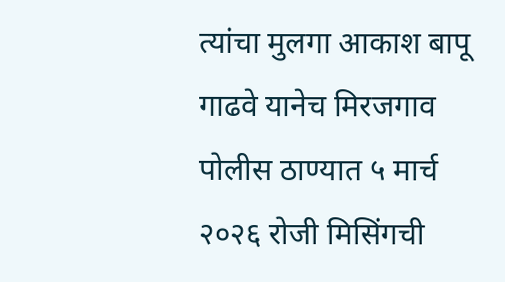त्यांचा मुलगा आकाश बापू गाढवे यानेच मिरजगाव पोलीस ठाण्यात ५ मार्च २०२६ रोजी मिसिंगची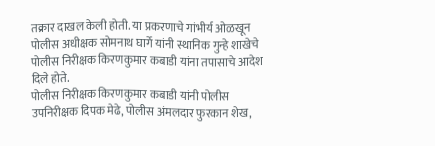तक्रार दाखल केली होती. या प्रकरणाचे गांभीर्य ओळखून पोलीस अधीक्षक सोमनाथ घार्गे यांनी स्थानिक गुन्हे शाखेचे पोलीस निरीक्षक किरणकुमार कबाडी यांना तपासाचे आदेश दिले होते.
पोलीस निरीक्षक किरणकुमार कबाडी यांनी पोलीस उपनिरीक्षक दिपक मेढे, पोलीस अंमलदार फुरकान शेख,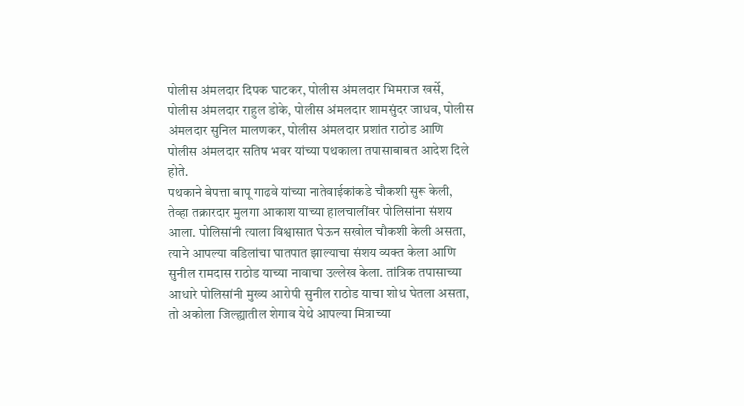पोलीस अंमलदार दिपक घाटकर, पोलीस अंमलदार भिमराज खर्से, पोलीस अंमलदार राहुल डोके, पोलीस अंमलदार शामसुंदर जाधव, पोलीस अंमलदार सुनिल मालणकर, पोलीस अंमलदार प्रशांत राठोड आणि पोलीस अंमलदार सतिष भवर यांच्या पथकाला तपासाबाबत आदेश दिले होते.
पथकाने बेपत्ता बापू गाढवे यांच्या नातेवाईकांकडे चौकशी सुरू केली, तेव्हा तक्रारदार मुलगा आकाश याच्या हालचालींवर पोलिसांना संशय आला. पोलिसांनी त्याला विश्वासात घेऊन सखोल चौकशी केली असता, त्याने आपल्या वडिलांचा घातपात झाल्याचा संशय व्यक्त केला आणि सुनील रामदास राठोड याच्या नावाचा उल्लेख केला. तांत्रिक तपासाच्या आधारे पोलिसांनी मुख्य आरोपी सुनील राठोड याचा शोध घेतला असता, तो अकोला जिल्ह्यातील शेगाव येथे आपल्या मित्राच्या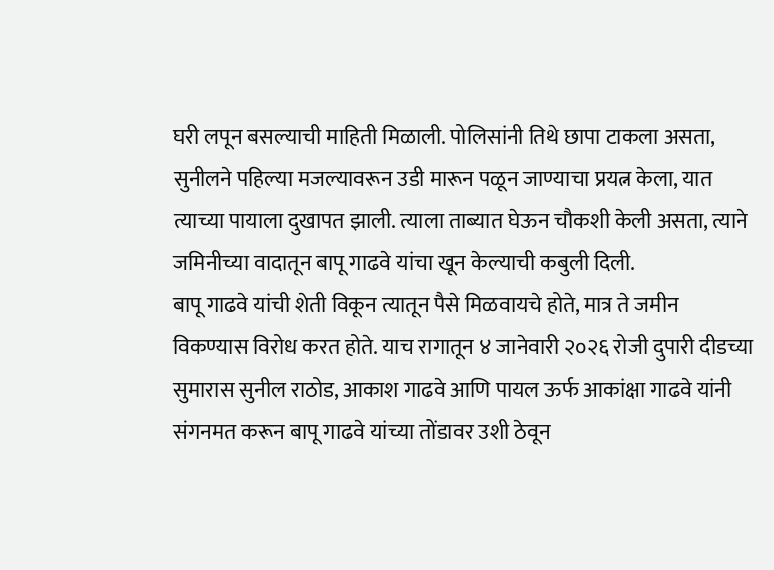घरी लपून बसल्याची माहिती मिळाली. पोलिसांनी तिथे छापा टाकला असता, सुनीलने पहिल्या मजल्यावरून उडी मारून पळून जाण्याचा प्रयत्न केला, यात त्याच्या पायाला दुखापत झाली. त्याला ताब्यात घेऊन चौकशी केली असता, त्याने जमिनीच्या वादातून बापू गाढवे यांचा खून केल्याची कबुली दिली.
बापू गाढवे यांची शेती विकून त्यातून पैसे मिळवायचे होते, मात्र ते जमीन विकण्यास विरोध करत होते. याच रागातून ४ जानेवारी २०२६ रोजी दुपारी दीडच्या सुमारास सुनील राठोड, आकाश गाढवे आणि पायल ऊर्फ आकांक्षा गाढवे यांनी संगनमत करून बापू गाढवे यांच्या तोंडावर उशी ठेवून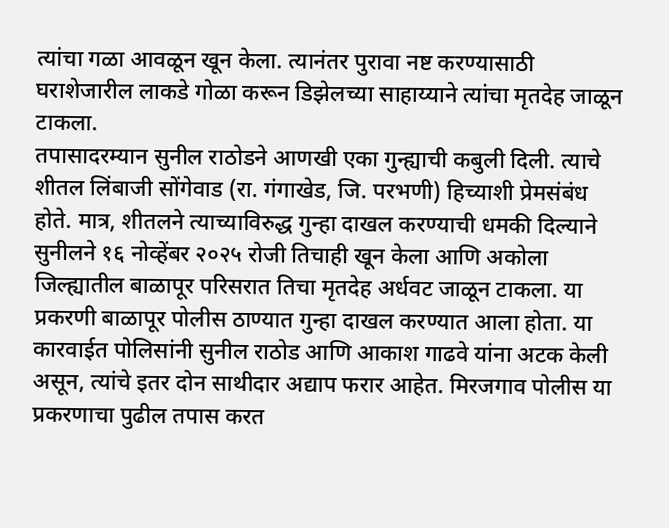त्यांचा गळा आवळून खून केला. त्यानंतर पुरावा नष्ट करण्यासाठी घराशेजारील लाकडे गोळा करून डिझेलच्या साहाय्याने त्यांचा मृतदेह जाळून टाकला.
तपासादरम्यान सुनील राठोडने आणखी एका गुन्ह्याची कबुली दिली. त्याचे शीतल लिंबाजी सोंगेवाड (रा. गंगाखेड, जि. परभणी) हिच्याशी प्रेमसंबंध होते. मात्र, शीतलने त्याच्याविरुद्ध गुन्हा दाखल करण्याची धमकी दिल्याने सुनीलने १६ नोव्हेंबर २०२५ रोजी तिचाही खून केला आणि अकोला जिल्ह्यातील बाळापूर परिसरात तिचा मृतदेह अर्धवट जाळून टाकला. या प्रकरणी बाळापूर पोलीस ठाण्यात गुन्हा दाखल करण्यात आला होता. या कारवाईत पोलिसांनी सुनील राठोड आणि आकाश गाढवे यांना अटक केली असून, त्यांचे इतर दोन साथीदार अद्याप फरार आहेत. मिरजगाव पोलीस या प्रकरणाचा पुढील तपास करत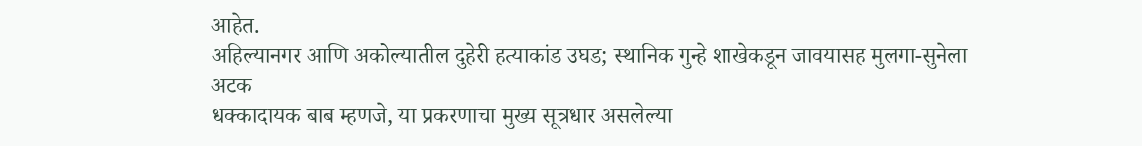आहेत.
अहिल्यानगर आणि अकोल्यातील दुहेरी हत्याकांड उघड; स्थानिक गुन्हे शाखेकडून जावयासह मुलगा-सुनेला अटक
धक्कादायक बाब म्हणजे, या प्रकरणाचा मुख्य सूत्रधार असलेल्या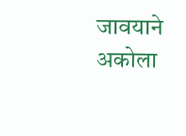जावयाने अकोला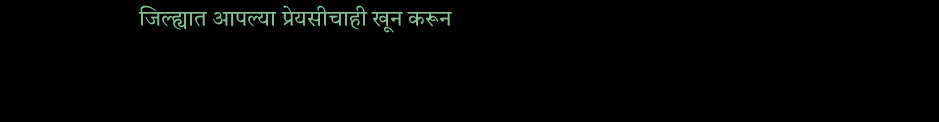जिल्ह्यात आपल्या प्रेयसीचाही खून करून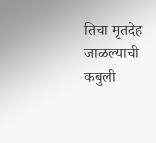तिचा मृतदेह जाळल्याची कबुली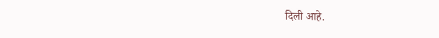दिली आहे.